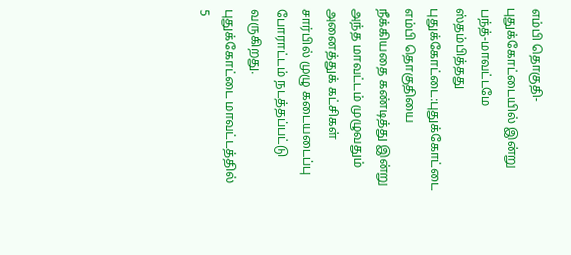எம்பி தொகுதி-புதுக்கோட்டையில் இன்று பந்த்-மாவட்டமே ஸ்தம்பித்தது
புதுக்கோட்டை:புதுக்கோட்டை எம்பி தொகுதியை நீக்கியதை கண்டித்து இன்று அந்த மாவட்டம் முழுவதும் அனைத்துக் கட்சிகள் சார்பில் முழு கடையடைப்பு போராட்டம் நடத்தப்பட்டு வருகிறது.
புதுக்கோட்டை மாவட்டத்தில் 5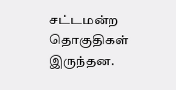சட்டமன்ற தொகுதிகள் இருந்தன.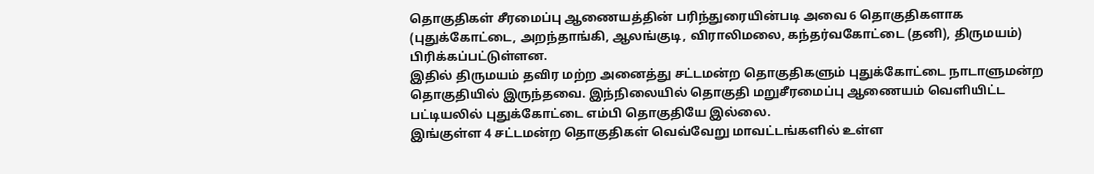தொகுதிகள் சீரமைப்பு ஆணையத்தின் பரிந்துரையின்படி அவை 6 தொகுதிகளாக (புதுக்கோட்டை, அறந்தாங்கி, ஆலங்குடி, விராலிமலை, கந்தர்வகோட்டை (தனி), திருமயம்) பிரிக்கப்பட்டுள்ளன.
இதில் திருமயம் தவிர மற்ற அனைத்து சட்டமன்ற தொகுதிகளும் புதுக்கோட்டை நாடாளுமன்ற தொகுதியில் இருந்தவை. இந்நிலையில் தொகுதி மறுசீரமைப்பு ஆணையம் வெளியிட்ட பட்டியலில் புதுக்கோட்டை எம்பி தொகுதியே இல்லை.
இங்குள்ள 4 சட்டமன்ற தொகுதிகள் வெவ்வேறு மாவட்டங்களில் உள்ள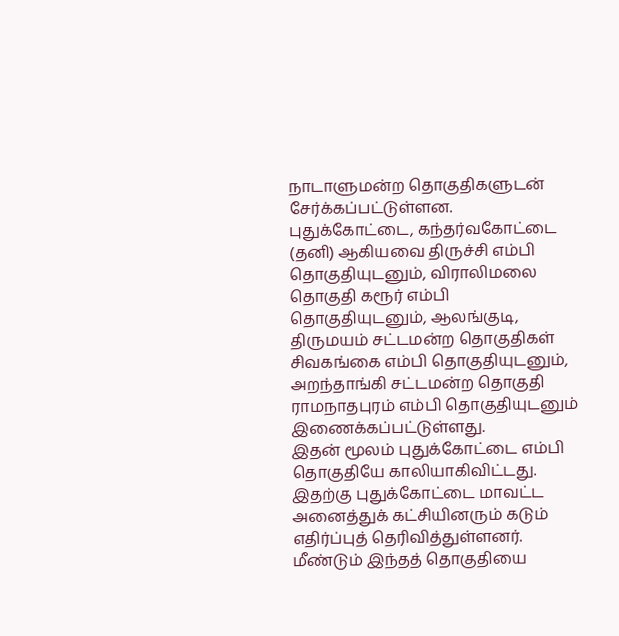நாடாளுமன்ற தொகுதிகளுடன் சேர்க்கப்பட்டுள்ளன.
புதுக்கோட்டை, கந்தர்வகோட்டை (தனி) ஆகியவை திருச்சி எம்பி தொகுதியுடனும், விராலிமலை தொகுதி கரூர் எம்பி தொகுதியுடனும், ஆலங்குடி, திருமயம் சட்டமன்ற தொகுதிகள் சிவகங்கை எம்பி தொகுதியுடனும், அறந்தாங்கி சட்டமன்ற தொகுதி ராமநாதபுரம் எம்பி தொகுதியுடனும் இணைக்கப்பட்டுள்ளது.
இதன் மூலம் புதுக்கோட்டை எம்பி தொகுதியே காலியாகிவிட்டது. இதற்கு புதுக்கோட்டை மாவட்ட அனைத்துக் கட்சியினரும் கடும் எதிர்ப்புத் தெரிவித்துள்ளனர்.
மீண்டும் இந்தத் தொகுதியை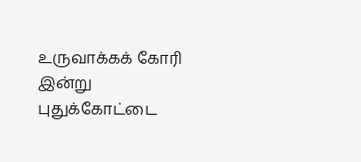உருவாக்கக் கோரி இன்று புதுக்கோட்டை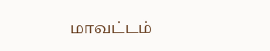மாவட்டம்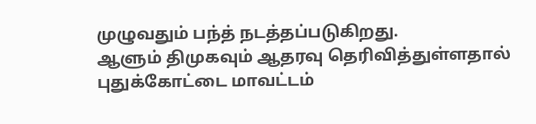முழுவதும் பந்த் நடத்தப்படுகிறது.
ஆளும் திமுகவும் ஆதரவு தெரிவித்துள்ளதால் புதுக்கோட்டை மாவட்டம்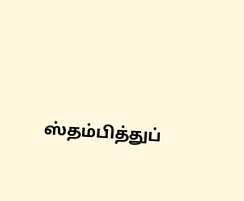ஸ்தம்பித்துப்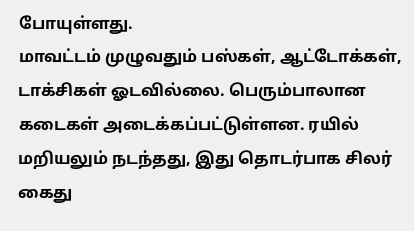போயுள்ளது.
மாவட்டம் முழுவதும் பஸ்கள், ஆட்டோக்கள், டாக்சிகள் ஓடவில்லை. பெரும்பாலான கடைகள் அடைக்கப்பட்டுள்ளன. ரயில் மறியலும் நடந்தது, இது தொடர்பாக சிலர் கைது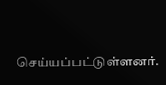செய்யப்பட்டுள்ளனர்.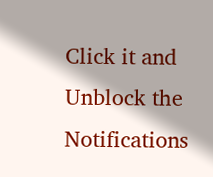Click it and Unblock the Notifications